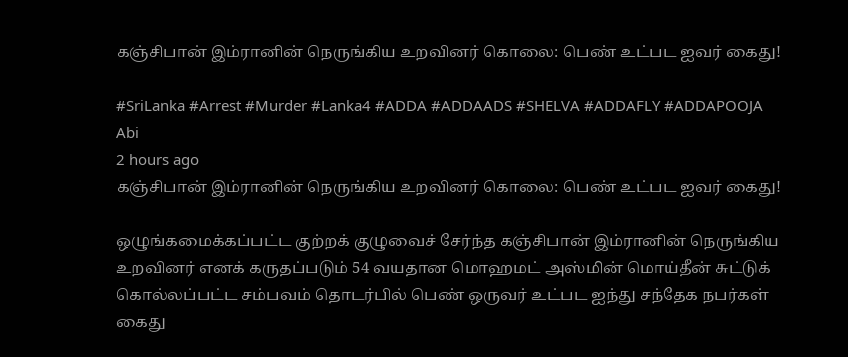கஞ்சிபான் இம்ரானின் நெருங்கிய உறவினர் கொலை: பெண் உட்பட ஐவர் கைது!

#SriLanka #Arrest #Murder #Lanka4 #ADDA #ADDAADS #SHELVA #ADDAFLY #ADDAPOOJA
Abi
2 hours ago
கஞ்சிபான் இம்ரானின் நெருங்கிய உறவினர் கொலை: பெண் உட்பட ஐவர் கைது!

ஒழுங்கமைக்கப்பட்ட குற்றக் குழுவைச் சேர்ந்த கஞ்சிபான் இம்ரானின் நெருங்கிய உறவினர் எனக் கருதப்படும் 54 வயதான மொஹமட் அஸ்மின் மொய்தீன் சுட்டுக் கொல்லப்பட்ட சம்பவம் தொடர்பில் பெண் ஒருவர் உட்பட ஐந்து சந்தேக நபர்கள் கைது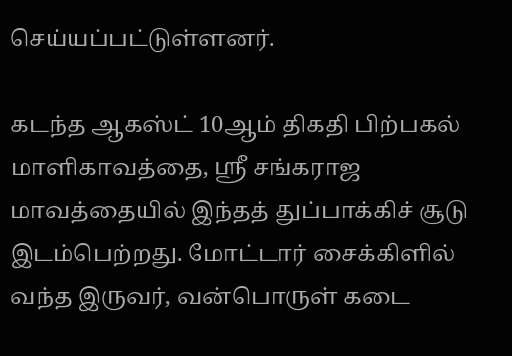செய்யப்பட்டுள்ளனர்.

கடந்த ஆகஸ்ட் 10ஆம் திகதி பிற்பகல் மாளிகாவத்தை, ஸ்ரீ சங்கராஜ மாவத்தையில் இந்தத் துப்பாக்கிச் சூடு இடம்பெற்றது. மோட்டார் சைக்கிளில் வந்த இருவர், வன்பொருள் கடை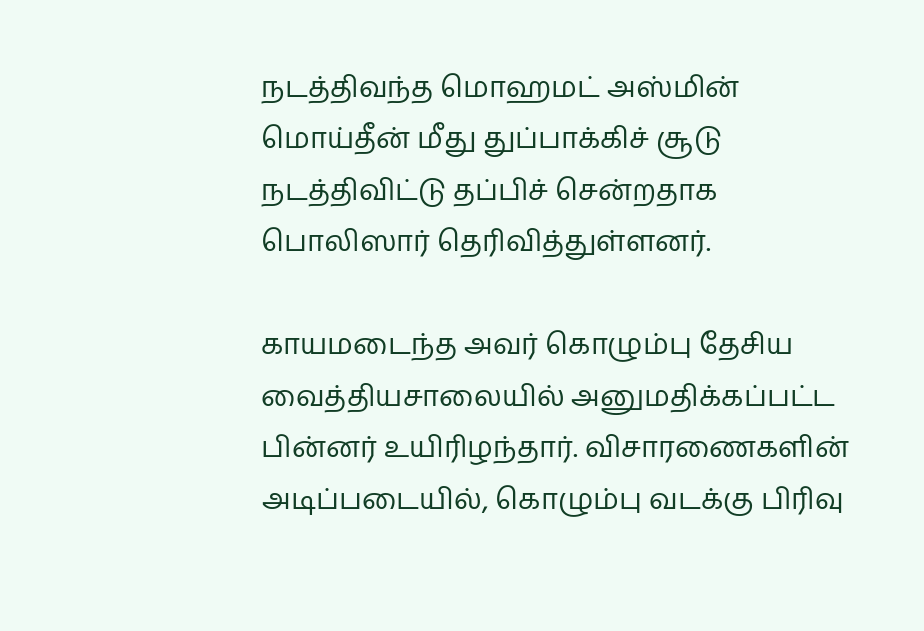நடத்திவந்த மொஹமட் அஸ்மின் மொய்தீன் மீது துப்பாக்கிச் சூடு நடத்திவிட்டு தப்பிச் சென்றதாக பொலிஸார் தெரிவித்துள்ளனர்.

காயமடைந்த அவர் கொழும்பு தேசிய வைத்தியசாலையில் அனுமதிக்கப்பட்ட பின்னர் உயிரிழந்தார். விசாரணைகளின் அடிப்படையில், கொழும்பு வடக்கு பிரிவு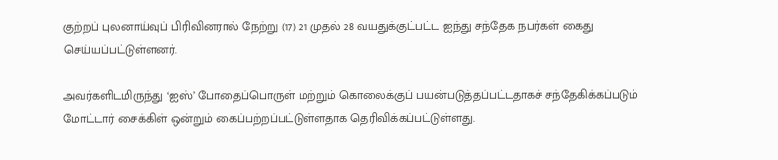குற்றப் புலனாய்வுப் பிரிவினரால் நேற்று (17) 21 முதல் 28 வயதுக்குட்பட்ட ஐந்து சந்தேக நபர்கள் கைது செய்யப்பட்டுள்ளனர்.

அவர்களிடமிருந்து ‘ஐஸ்’ போதைப்பொருள் மற்றும் கொலைக்குப் பயன்படுத்தப்பட்டதாகச் சந்தேகிக்கப்படும் மோட்டார் சைக்கிள் ஒன்றும் கைப்பற்றப்பட்டுள்ளதாக தெரிவிக்கப்பட்டுள்ளது.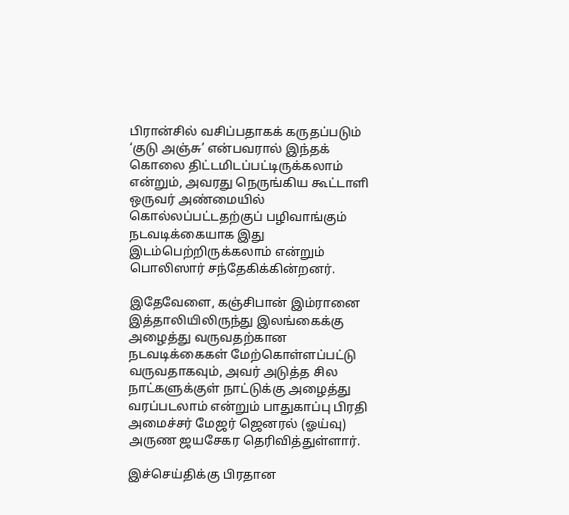பிரான்சில் வசிப்பதாகக் கருதப்படும் ‘குடு அஞ்சு’ என்பவரால் இந்தக் கொலை திட்டமிடப்பட்டிருக்கலாம் என்றும், அவரது நெருங்கிய கூட்டாளி ஒருவர் அண்மையில் கொல்லப்பட்டதற்குப் பழிவாங்கும் நடவடிக்கையாக இது இடம்பெற்றிருக்கலாம் என்றும் பொலிஸார் சந்தேகிக்கின்றனர்.

இதேவேளை, கஞ்சிபான் இம்ரானை இத்தாலியிலிருந்து இலங்கைக்கு அழைத்து வருவதற்கான நடவடிக்கைகள் மேற்கொள்ளப்பட்டு வருவதாகவும், அவர் அடுத்த சில நாட்களுக்குள் நாட்டுக்கு அழைத்து வரப்படலாம் என்றும் பாதுகாப்பு பிரதி அமைச்சர் மேஜர் ஜெனரல் (ஓய்வு) அருண ஜயசேகர தெரிவித்துள்ளார்.

இச்செய்திக்கு பிரதான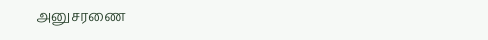அனுசரணை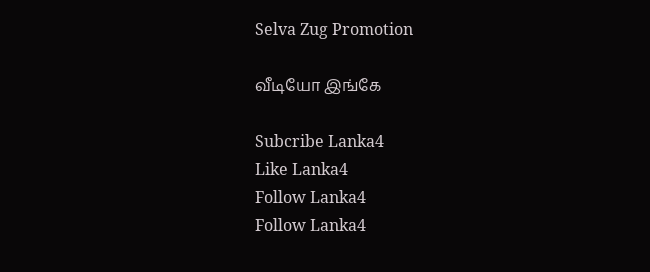Selva Zug Promotion

வீடியோ இங்கே

Subcribe Lanka4
Like Lanka4
Follow Lanka4
Follow Lanka4